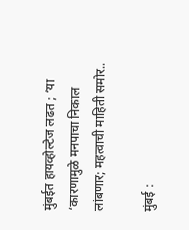मुंबईत हायव्होल्टेज लढत ; ‘या ‘कारणामुळे मनपाचा निकाल लांबणार; महत्वाची माहिती समोर..

मुंबई :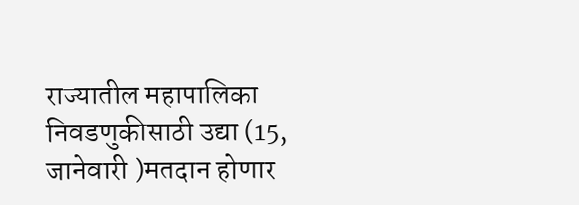राज्यातील महापालिका निवडणुकीसाठी उद्या (15, जानेवारी )मतदान होणार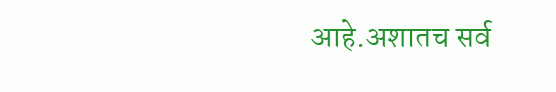आहे.अशातच सर्व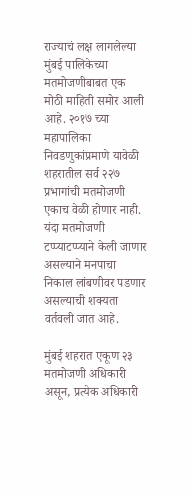राज्याचं लक्ष लागलेल्या मुंबई पालिकेच्या मतमोजणीबाबत एक मोठी माहिती समोर आली आहे. २०१७ च्या महापालिका निवडणुकांप्रमाणे यावेळी शहरातील सर्व २२७ प्रभागांची मतमोजणी एकाच वेळी होणार नाही. यंदा मतमोजणी टप्प्याटप्प्याने केली जाणार असल्याने मनपाचा निकाल लांबणीवर पडणार असल्याची शक्यता वर्तवली जात आहे.

मुंबई शहरात एकूण २३ मतमोजणी अधिकारी असून, प्रत्येक अधिकारी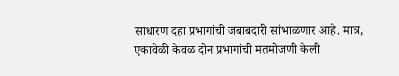साधारण दहा प्रभागांची जबाबदारी सांभाळणार आहे. मात्र, एकावेळी केवळ दोन प्रभागांची मतमोजणी केली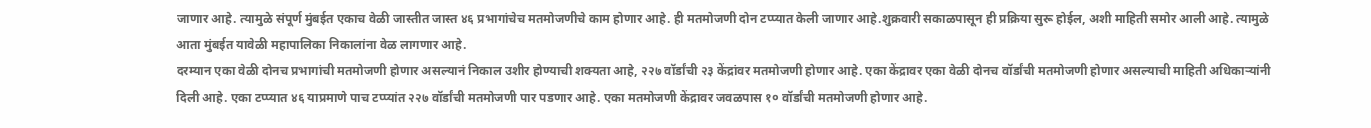जाणार आहे. त्यामुळे संपूर्ण मुंबईत एकाच वेळी जास्तीत जास्त ४६ प्रभागांचेच मतमोजणीचे काम होणार आहे. ही मतमोजणी दोन टप्प्यात केली जाणार आहे.शुक्रवारी सकाळपासून ही प्रक्रिया सुरू होईल, अशी माहिती समोर आली आहे. त्यामुळे आता मुंबईत यावेळी महापालिका निकालांना वेळ लागणार आहे.
दरम्यान एका वेळी दोनच प्रभागांची मतमोजणी होणार असल्यानं निकाल उशीर होण्याची शक्यता आहे, २२७ वॉर्डांची २३ केंद्रांवर मतमोजणी होणार आहे. एका केंद्रावर एका वेळी दोनच वॉर्डांची मतमोजणी होणार असल्याची माहिती अधिकाऱ्यांनी दिली आहे. एका टप्प्यात ४६ याप्रमाणे पाच टप्प्यांत २२७ वॉर्डांची मतमोजणी पार पडणार आहे. एका मतमोजणी केंद्रावर जवळपास १० वॉर्डांची मतमोजणी होणार आहे.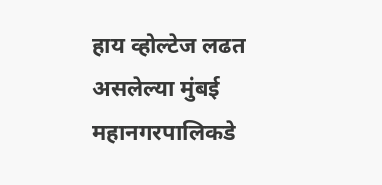हाय व्होल्टेज लढत असलेल्या मुंबई महानगरपालिकडे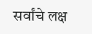सर्वांचे लक्ष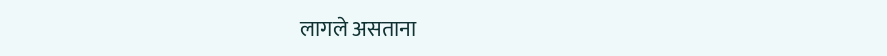लागले असताना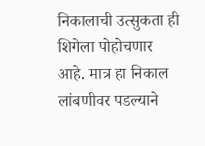निकालाची उत्सुकता ही शिगेला पोहोचणार आहे. मात्र हा निकाल लांबणीवर पडल्याने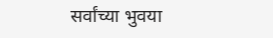सर्वांच्या भुवया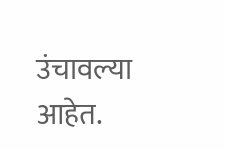उंचावल्या आहेत.